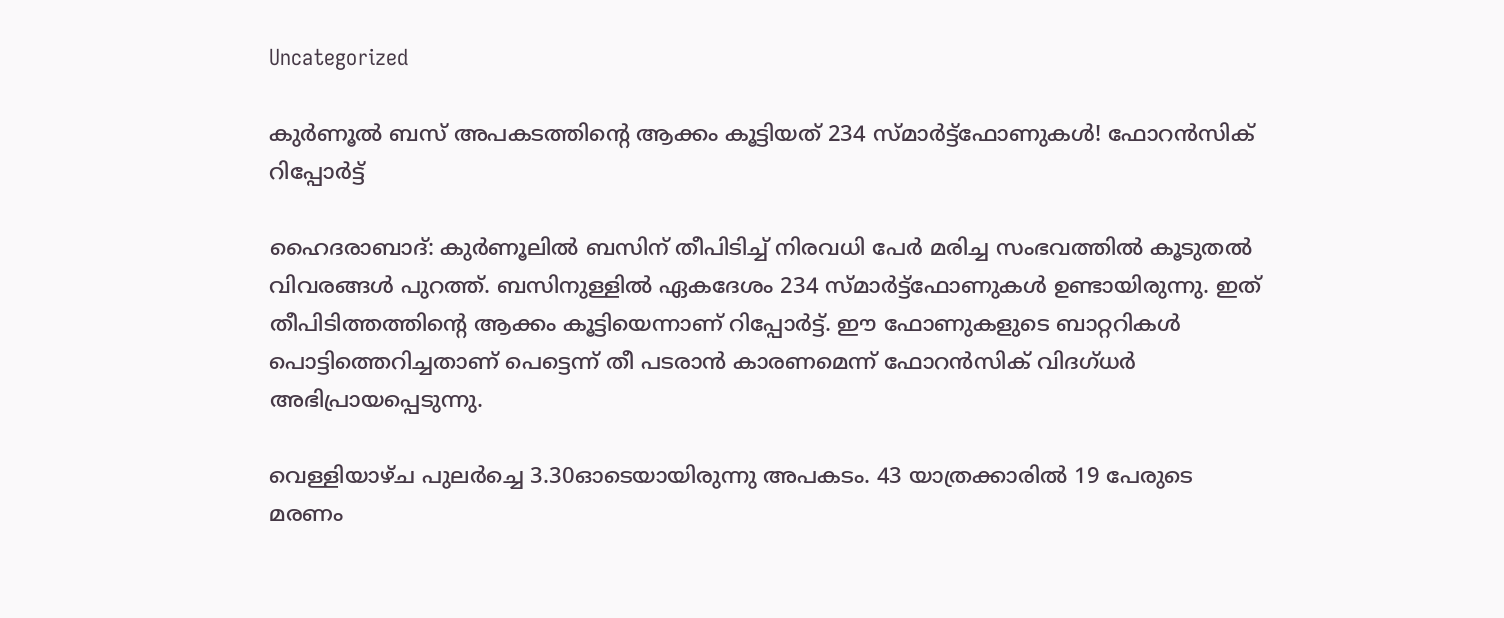Uncategorized

കുർണൂൽ ബസ് അപകടത്തിൻ്റെ ആക്കം കൂട്ടിയത് 234 സ്മാർട്ട്ഫോണുകൾ! ഫോറൻസിക് റിപ്പോർട്ട്

ഹൈദരാബാദ്: കുര്‍ണൂലില്‍ ബസിന് തീപിടിച്ച് നിരവധി പേര്‍ മരിച്ച സംഭവത്തിൽ കൂടുതൽ വിവരങ്ങൾ പുറത്ത്. ബസിനുള്ളിൽ ഏകദേശം 234 സ്മാർട്ട്‌ഫോണുകൾ ഉണ്ടായിരുന്നു. ഇത് തീപിടിത്തത്തിൻ്റെ ആക്കം കൂട്ടിയെന്നാണ് റിപ്പോർട്ട്. ഈ ഫോണുകളുടെ ബാറ്ററികൾ പൊട്ടിത്തെറിച്ചതാണ് പെട്ടെന്ന് തീ പടരാൻ കാരണമെന്ന് ഫോറൻസിക് വിദഗ്ധർ അഭിപ്രായപ്പെടുന്നു.

വെള്ളിയാഴ്ച പുലർച്ചെ 3.30ഓടെയായിരുന്നു അപകടം. 43 യാത്രക്കാരിൽ 19 പേരുടെ മരണം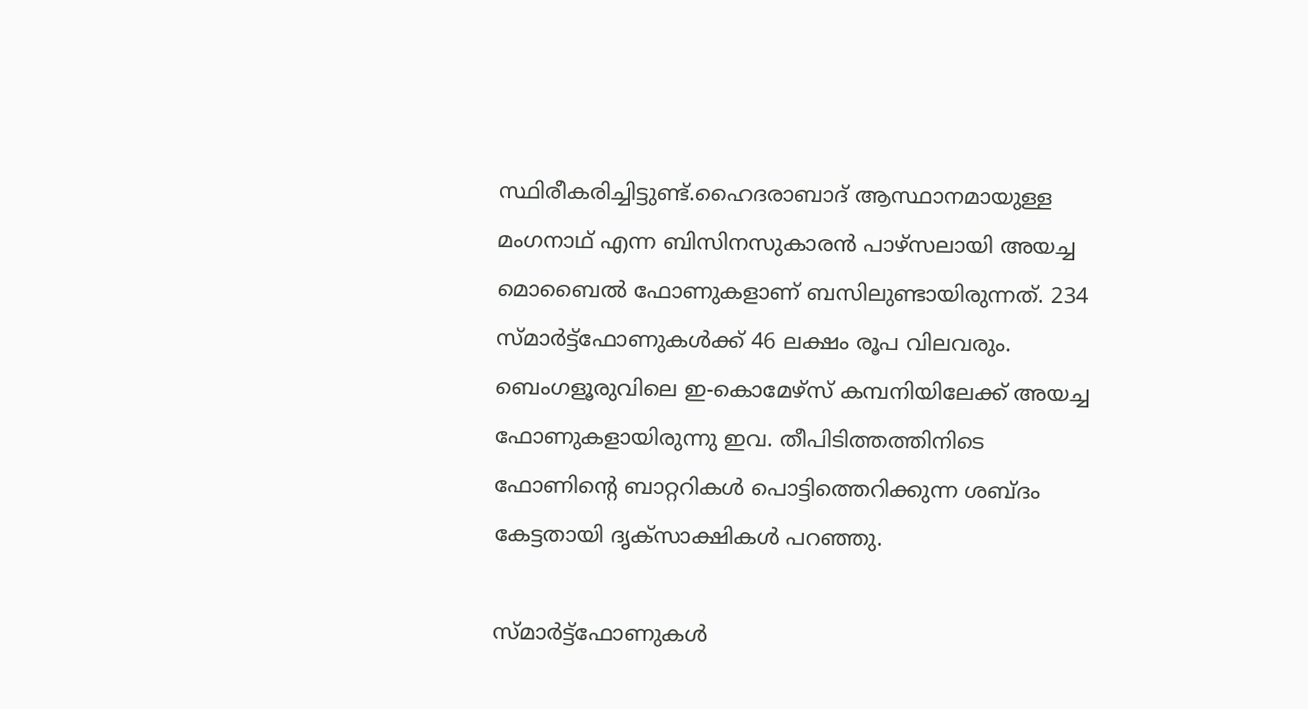സ്ഥിരീകരിച്ചിട്ടുണ്ട്.ഹൈദരാബാദ് ആസ്ഥാനമായുള്ള മംഗനാഥ് എന്ന ബിസിനസുകാരൻ പാഴ്‌സലായി അയച്ച മൊബൈൽ ഫോണുകളാണ് ബസിലുണ്ടായിരുന്നത്. 234 സ്മാർട്ട്‌ഫോണുകൾക്ക് 46 ലക്ഷം രൂപ വിലവരും. ബെംഗളൂരുവിലെ ഇ-കൊമേഴ്‌സ് കമ്പനിയിലേക്ക് അയച്ച ഫോണുകളായിരുന്നു ഇവ. തീപിടിത്തത്തിനിടെ ഫോണിൻ്റെ ബാറ്ററികൾ പൊട്ടിത്തെറിക്കുന്ന ശബ്ദം കേട്ടതായി ദൃക്‌സാക്ഷികൾ പറഞ്ഞു.

സ്മാർട്ട്‌ഫോണുകൾ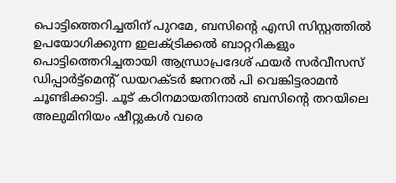പൊട്ടിത്തെറിച്ചതിന് പുറമേ, ബസിന്റെ എസി സിസ്റ്റത്തിൽ ഉപയോഗിക്കുന്ന ഇലക്ട്രിക്കൽ ബാറ്ററികളും പൊട്ടിത്തെറിച്ചതായി ആന്ധ്രാപ്രദേശ് ഫയർ സർവീസസ് ഡിപ്പാർട്ട്‌മെന്റ് ഡയറക്ടർ ജനറൽ പി വെങ്കിട്ടരാമൻ ചൂണ്ടിക്കാട്ടി. ചൂട് കഠിനമായതിനാൽ ബസിന്റെ തറയിലെ അലുമിനിയം ഷീറ്റുകൾ വരെ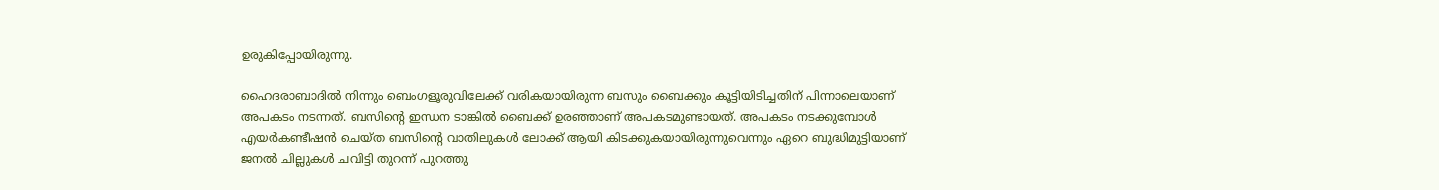ഉരുകിപ്പോയിരുന്നു.

ഹൈദരാബാദില്‍ നിന്നും ബെംഗളൂരുവിലേക്ക് വരികയായിരുന്ന ബസും ബൈക്കും കൂട്ടിയിടിച്ചതിന് പിന്നാലെയാണ് അപകടം നടന്നത്. ബസിന്റെ ഇന്ധന ടാങ്കില്‍ ബൈക്ക് ഉരഞ്ഞാണ് അപകടമുണ്ടായത്. അപകടം നടക്കുമ്പോള്‍ എയര്‍കണ്ടീഷന്‍ ചെയ്ത ബസിന്റെ വാതിലുകള്‍ ലോക്ക് ആയി കിടക്കുകയായിരുന്നുവെന്നും ഏറെ ബുദ്ധിമുട്ടിയാണ് ജനല്‍ ചില്ലുകള്‍ ചവിട്ടി തുറന്ന് പുറത്തു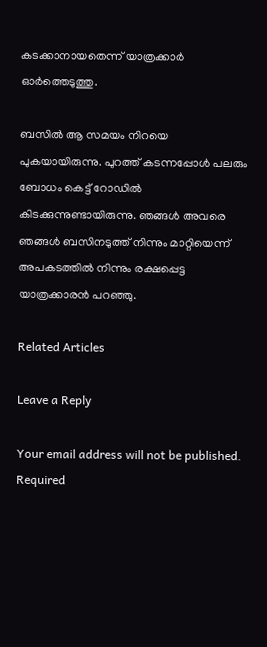കടക്കാനായതെന്ന് യാത്രക്കാര്‍ ഓര്‍ത്തെടുത്തു.

ബസില്‍ ആ സമയം നിറയെ പുകയായിരുന്നു. പുറത്ത് കടന്നപ്പോള്‍ പലരും ബോധം കെട്ട് റോഡില്‍ കിടക്കുന്നുണ്ടായിരുന്നു. ഞങ്ങള്‍ അവരെ ഞങ്ങള്‍ ബസിനടുത്ത് നിന്നും മാറ്റിയെന്ന് അപകടത്തില്‍ നിന്നും രക്ഷപ്പെട്ട യാത്രക്കാരന്‍ പറഞ്ഞു.

Related Articles

Leave a Reply

Your email address will not be published. Required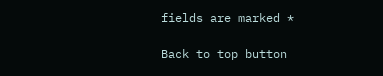fields are marked *

Back to top button